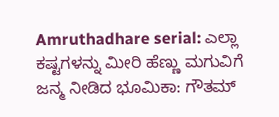Amruthadhare serial: ಎಲ್ಲಾ ಕಷ್ಟಗಳನ್ನು ಮೀರಿ ಹೆಣ್ಣು ಮಗುವಿಗೆ ಜನ್ಮ ನೀಡಿದ ಭೂಮಿಕಾ: ಗೌತಮ್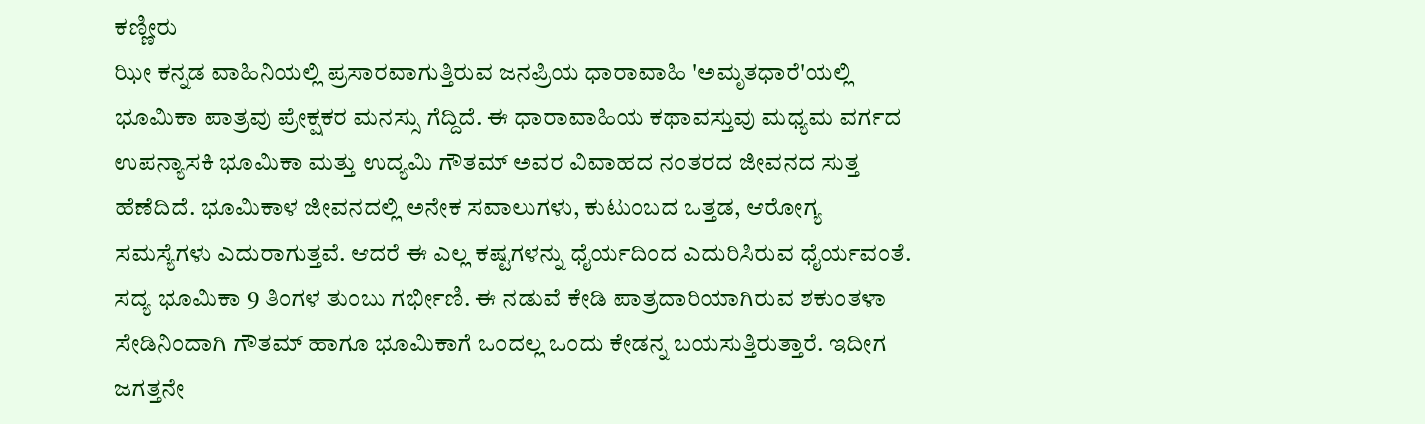ಕಣ್ಣೀರು
ಝೀ ಕನ್ನಡ ವಾಹಿನಿಯಲ್ಲಿ ಪ್ರಸಾರವಾಗುತ್ತಿರುವ ಜನಪ್ರಿಯ ಧಾರಾವಾಹಿ 'ಅಮೃತಧಾರೆ'ಯಲ್ಲಿ ಭೂಮಿಕಾ ಪಾತ್ರವು ಪ್ರೇಕ್ಷಕರ ಮನಸ್ಸು ಗೆದ್ದಿದೆ. ಈ ಧಾರಾವಾಹಿಯ ಕಥಾವಸ್ತುವು ಮಧ್ಯಮ ವರ್ಗದ ಉಪನ್ಯಾಸಕಿ ಭೂಮಿಕಾ ಮತ್ತು ಉದ್ಯಮಿ ಗೌತಮ್ ಅವರ ವಿವಾಹದ ನಂತರದ ಜೀವನದ ಸುತ್ತ ಹೆಣೆದಿದೆ. ಭೂಮಿಕಾಳ ಜೀವನದಲ್ಲಿ ಅನೇಕ ಸವಾಲುಗಳು, ಕುಟುಂಬದ ಒತ್ತಡ, ಆರೋಗ್ಯ ಸಮಸ್ಯೆಗಳು ಎದುರಾಗುತ್ತವೆ. ಆದರೆ ಈ ಎಲ್ಲ ಕಷ್ಟಗಳನ್ನು ಧೈರ್ಯದಿಂದ ಎದುರಿಸಿರುವ ಧೈರ್ಯವಂತೆ.
ಸದ್ಯ ಭೂಮಿಕಾ 9 ತಿಂಗಳ ತುಂಬು ಗರ್ಭೀಣಿ. ಈ ನಡುವೆ ಕೇಡಿ ಪಾತ್ರದಾರಿಯಾಗಿರುವ ಶಕುಂತಳಾ ಸೇಡಿನಿಂದಾಗಿ ಗೌತಮ್ ಹಾಗೂ ಭೂಮಿಕಾಗೆ ಒಂದಲ್ಲ ಒಂದು ಕೇಡನ್ನ ಬಯಸುತ್ತಿರುತ್ತಾರೆ. ಇದೀಗ ಜಗತ್ತನೇ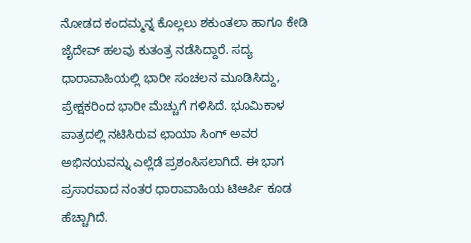ನೋಡದ ಕಂದಮ್ಮನ್ನ ಕೊಲ್ಲಲು ಶಕುಂತಲಾ ಹಾಗೂ ಕೇಡಿ ಜೈದೇವ್ ಹಲವು ಕುತಂತ್ರ ನಡೆಸಿದ್ದಾರೆ. ಸದ್ಯ ಧಾರಾವಾಹಿಯಲ್ಲಿ ಭಾರೀ ಸಂಚಲನ ಮೂಡಿಸಿದ್ದು, ಪ್ರೇಕ್ಷಕರಿಂದ ಭಾರೀ ಮೆಚ್ಚುಗೆ ಗಳಿಸಿದೆ. ಭೂಮಿಕಾಳ ಪಾತ್ರದಲ್ಲಿ ನಟಿಸಿರುವ ಛಾಯಾ ಸಿಂಗ್ ಅವರ ಅಭಿನಯವನ್ನು ಎಲ್ಲೆಡೆ ಪ್ರಶಂಸಿಸಲಾಗಿದೆ. ಈ ಭಾಗ ಪ್ರಸಾರವಾದ ನಂತರ ಧಾರಾವಾಹಿಯ ಟಿಆರ್ಪಿ ಕೂಡ ಹೆಚ್ಚಾಗಿದೆ.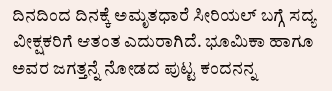ದಿನದಿಂದ ದಿನಕ್ಕೆ ಅಮೃತಧಾರೆ ಸೀರಿಯಲ್ ಬಗ್ಗೆ ಸದ್ಯ ವೀಕ್ಷಕರಿಗೆ ಆತಂತ ಎದುರಾಗಿದೆ. ಭೂಮಿಕಾ ಹಾಗೂ ಅವರ ಜಗತ್ತನ್ನೆ ನೋಡದ ಪುಟ್ಟ ಕಂದನನ್ನ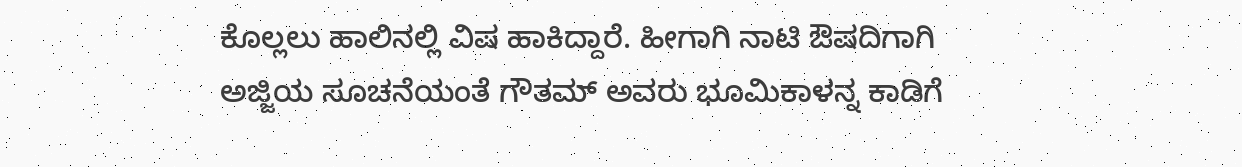ಕೊಲ್ಲಲು ಹಾಲಿನಲ್ಲಿ ವಿಷ ಹಾಕಿದ್ದಾರೆ. ಹೀಗಾಗಿ ನಾಟಿ ಔಷದಿಗಾಗಿ ಅಜ್ಜಿಯ ಸೂಚನೆಯಂತೆ ಗೌತಮ್ ಅವರು ಭೂಮಿಕಾಳನ್ನ ಕಾಡಿಗೆ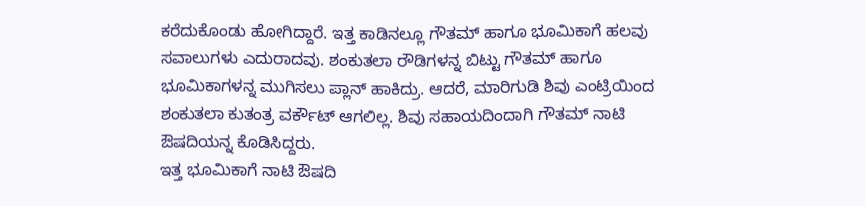ಕರೆದುಕೊಂಡು ಹೋಗಿದ್ದಾರೆ. ಇತ್ತ ಕಾಡಿನಲ್ಲೂ ಗೌತಮ್ ಹಾಗೂ ಭೂಮಿಕಾಗೆ ಹಲವು ಸವಾಲುಗಳು ಎದುರಾದವು. ಶಂಕುತಲಾ ರೌಡಿಗಳನ್ನ ಬಿಟ್ಟು ಗೌತಮ್ ಹಾಗೂ ಭೂಮಿಕಾಗಳನ್ನ ಮುಗಿಸಲು ಪ್ಲಾನ್ ಹಾಕಿದ್ರು. ಆದರೆ, ಮಾರಿಗುಡಿ ಶಿವು ಎಂಟ್ರಿಯಿಂದ ಶಂಕುತಲಾ ಕುತಂತ್ರ ವರ್ಕೌಟ್ ಆಗಲಿಲ್ಲ. ಶಿವು ಸಹಾಯದಿಂದಾಗಿ ಗೌತಮ್ ನಾಟಿ ಔಷದಿಯನ್ನ ಕೊಡಿಸಿದ್ದರು.
ಇತ್ತ ಭೂಮಿಕಾಗೆ ನಾಟಿ ಔಷದಿ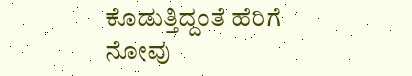ಕೊಡುತ್ತಿದ್ದಂತೆ ಹೆರಿಗೆ ನೋವು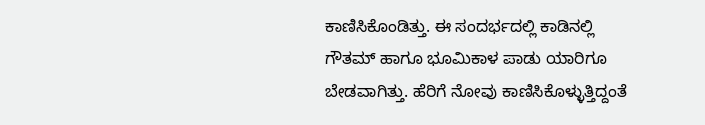ಕಾಣಿಸಿಕೊಂಡಿತ್ತು. ಈ ಸಂದರ್ಭದಲ್ಲಿ ಕಾಡಿನಲ್ಲಿ ಗೌತಮ್ ಹಾಗೂ ಭೂಮಿಕಾಳ ಪಾಡು ಯಾರಿಗೂ ಬೇಡವಾಗಿತ್ತು. ಹೆರಿಗೆ ನೋವು ಕಾಣಿಸಿಕೊಳ್ಳುತ್ತಿದ್ದಂತೆ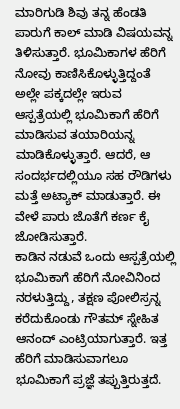ಮಾರಿಗುಡಿ ಶಿವು ತನ್ನ ಹೆಂಡತಿ ಪಾರುಗೆ ಕಾಲ್ ಮಾಡಿ ವಿಷಯವನ್ನ ತಿಳಿಸುತ್ತಾರೆ. ಭೂಮಿಕಾಗಳ ಹೆರಿಗೆ ನೋವು ಕಾಣಿಸಿಕೊಳ್ಳುತ್ತಿದ್ದಂತೆ ಅಲ್ಲೇ ಪಕ್ಕದಲ್ಲೇ ಇರುವ ಆಸ್ಪತ್ರೆಯಲ್ಲಿ ಭೂಮಿಕಾಗೆ ಹೆರಿಗೆ ಮಾಡಿಸುವ ತಯಾರಿಯನ್ನ ಮಾಡಿಕೊಳ್ಳುತ್ತಾರೆ. ಆದರೆ, ಆ ಸಂದರ್ಭದಲ್ಲಿಯೂ ಸಹ ರೌಡಿಗಳು ಮತ್ತೆ ಅಟ್ಯಾಕ್ ಮಾಡುತ್ತಾರೆ. ಈ ವೇಳೆ ಪಾರು ಜೊತೆಗೆ ಕರ್ಣ ಕೈ ಜೋಡಿಸುತ್ತಾರೆ.
ಕಾಡಿನ ನಡುವೆ ಒಂದು ಆಸ್ಪತ್ರೆಯಲ್ಲಿ ಭೂಮಿಕಾಗೆ ಹೆರಿಗೆ ನೋವಿನಿಂದ ನರಳುತ್ತಿದ್ದು, ತಕ್ಷಣ ಪೋಲಿಸ್ರನ್ನ ಕರೆದುಕೊಂಡು ಗೌತಮ್ ಸ್ನೇಹಿತ ಆನಂದ್ ಎಂಟ್ರಿಯಾಗುತ್ತಾರೆ. ಇತ್ತ ಹೆರಿಗೆ ಮಾಡಿಸುವಾಗಲೂ ಭೂಮಿಕಾಗೆ ಪ್ರಜ್ಞೆ ತಪ್ಪುತ್ತಿರುತ್ತದೆ.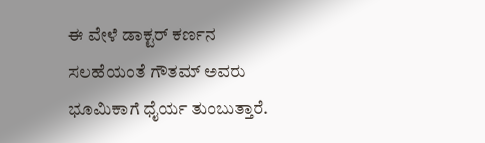ಈ ವೇಳೆ ಡಾಕ್ಟರ್ ಕರ್ಣನ ಸಲಹೆಯಂತೆ ಗೌತಮ್ ಅವರು ಭೂಮಿಕಾಗೆ ಧೈರ್ಯ ತುಂಬುತ್ತಾರೆ.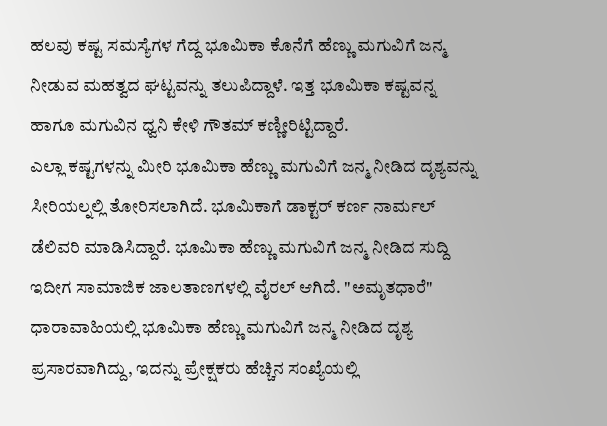ಹಲವು ಕಷ್ಟ ಸಮಸ್ಯೆಗಳ ಗೆದ್ದ ಭೂಮಿಕಾ ಕೊನೆಗೆ ಹೆಣ್ಣು ಮಗುವಿಗೆ ಜನ್ಮ ನೀಡುವ ಮಹತ್ವದ ಘಟ್ಟವನ್ನು ತಲುಪಿದ್ದಾಳೆ. ಇತ್ತ ಭೂಮಿಕಾ ಕಷ್ಟವನ್ನ ಹಾಗೂ ಮಗುವಿನ ಧ್ವನಿ ಕೇಳಿ ಗೌತಮ್ ಕಣ್ಣೀರಿಟ್ಟಿದ್ದಾರೆ.
ಎಲ್ಲಾ ಕಷ್ಟಗಳನ್ನು ಮೀರಿ ಭೂಮಿಕಾ ಹೆಣ್ಣು ಮಗುವಿಗೆ ಜನ್ಮ ನೀಡಿದ ದೃಶ್ಯವನ್ನು ಸೀರಿಯಲ್ನಲ್ಲಿ ತೋರಿಸಲಾಗಿದೆ. ಭೂಮಿಕಾಗೆ ಡಾಕ್ಟರ್ ಕರ್ಣ ನಾರ್ಮಲ್ ಡೆಲಿವರಿ ಮಾಡಿಸಿದ್ದಾರೆ. ಭೂಮಿಕಾ ಹೆಣ್ಣು ಮಗುವಿಗೆ ಜನ್ಮ ನೀಡಿದ ಸುದ್ದಿ ಇದೀಗ ಸಾಮಾಜಿಕ ಜಾಲತಾಣಗಳಲ್ಲಿ ವೈರಲ್ ಆಗಿದೆ. "ಅಮೃತಧಾರೆ" ಧಾರಾವಾಹಿಯಲ್ಲಿ ಭೂಮಿಕಾ ಹೆಣ್ಣು ಮಗುವಿಗೆ ಜನ್ಮ ನೀಡಿದ ದೃಶ್ಯ ಪ್ರಸಾರವಾಗಿದ್ದು, ಇದನ್ನು ಪ್ರೇಕ್ಷಕರು ಹೆಚ್ಚಿನ ಸಂಖ್ಯೆಯಲ್ಲಿ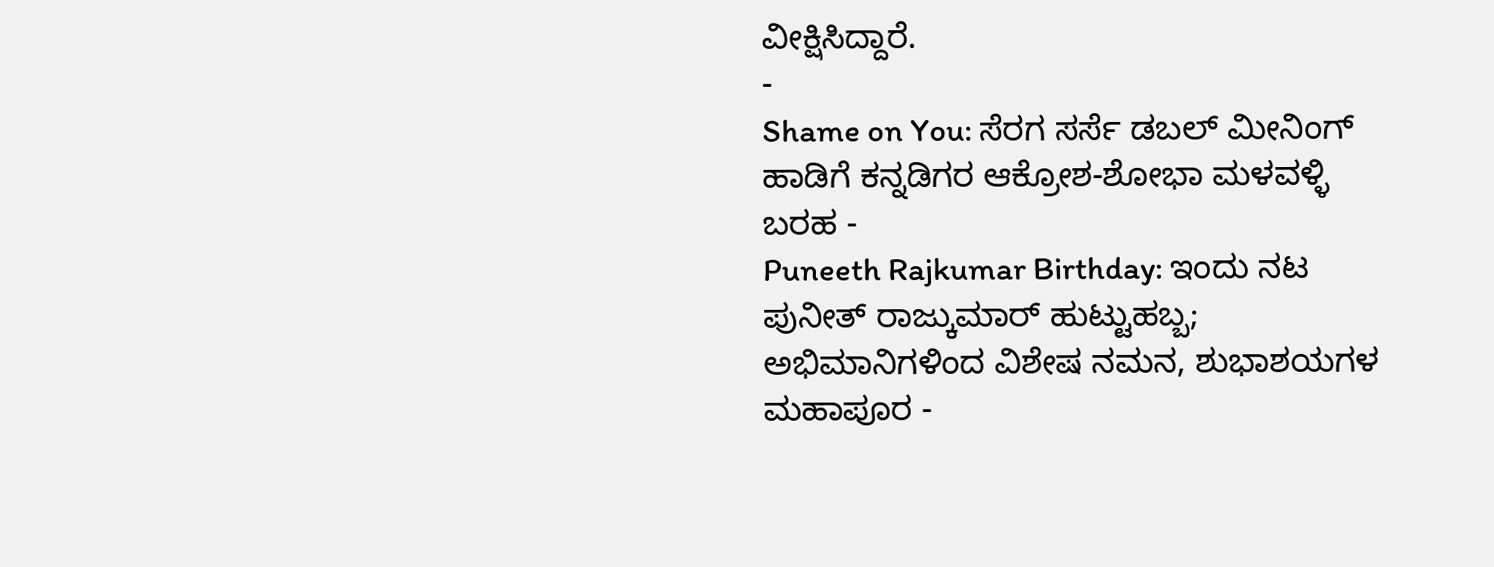ವೀಕ್ಷಿಸಿದ್ದಾರೆ.
-
Shame on You: ಸೆರಗ ಸರ್ಸೆ ಡಬಲ್ ಮೀನಿಂಗ್ ಹಾಡಿಗೆ ಕನ್ನಡಿಗರ ಆಕ್ರೋಶ-ಶೋಭಾ ಮಳವಳ್ಳಿ ಬರಹ -
Puneeth Rajkumar Birthday: ಇಂದು ನಟ ಪುನೀತ್ ರಾಜ್ಕುಮಾರ್ ಹುಟ್ಟುಹಬ್ಬ; ಅಭಿಮಾನಿಗಳಿಂದ ವಿಶೇಷ ನಮನ, ಶುಭಾಶಯಗಳ ಮಹಾಪೂರ -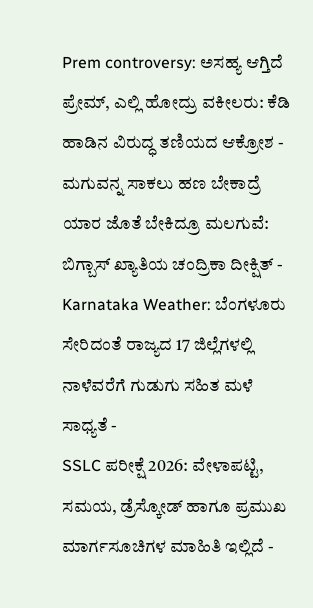Prem controversy: ಅಸಹ್ಯ ಆಗ್ತಿದೆ ಪ್ರೇಮ್, ಎಲ್ಲಿ ಹೋದ್ರು ವಕೀಲರು: ಕೆಡಿ ಹಾಡಿನ ವಿರುದ್ಧ ತಣಿಯದ ಆಕ್ರೋಶ -
ಮಗುವನ್ನ ಸಾಕಲು ಹಣ ಬೇಕಾದ್ರೆ ಯಾರ ಜೊತೆ ಬೇಕಿದ್ರೂ ಮಲಗುವೆ: ಬಿಗ್ಬಾಸ್ ಖ್ಯಾತಿಯ ಚಂದ್ರಿಕಾ ದೀಕ್ಷಿತ್ -
Karnataka Weather: ಬೆಂಗಳೂರು ಸೇರಿದಂತೆ ರಾಜ್ಯದ 17 ಜಿಲ್ಲೆಗಳಲ್ಲಿ ನಾಳೆವರೆಗೆ ಗುಡುಗು ಸಹಿತ ಮಳೆ ಸಾಧ್ಯತೆ -
SSLC ಪರೀಕ್ಷೆ 2026: ವೇಳಾಪಟ್ಟಿ, ಸಮಯ, ಡ್ರೆಸ್ಕೋಡ್ ಹಾಗೂ ಪ್ರಮುಖ ಮಾರ್ಗಸೂಚಿಗಳ ಮಾಹಿತಿ ಇಲ್ಲಿದೆ -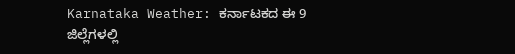Karnataka Weather: ಕರ್ನಾಟಕದ ಈ 9 ಜಿಲ್ಲೆಗಳಲ್ಲಿ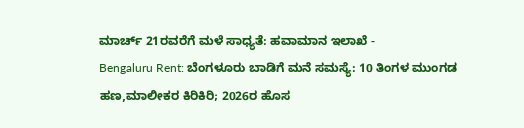ಮಾರ್ಚ್ 21ರವರೆಗೆ ಮಳೆ ಸಾಧ್ಯತೆ: ಹವಾಮಾನ ಇಲಾಖೆ -
Bengaluru Rent: ಬೆಂಗಳೂರು ಬಾಡಿಗೆ ಮನೆ ಸಮಸ್ಯೆ: 10 ತಿಂಗಳ ಮುಂಗಡ ಹಣ,ಮಾಲೀಕರ ಕಿರಿಕಿರಿ; 2026ರ ಹೊಸ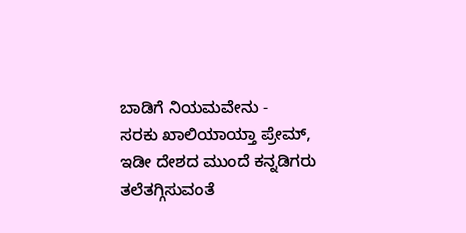ಬಾಡಿಗೆ ನಿಯಮವೇನು -
ಸರಕು ಖಾಲಿಯಾಯ್ತಾ ಪ್ರೇಮ್, ಇಡೀ ದೇಶದ ಮುಂದೆ ಕನ್ನಡಿಗರು ತಲೆತಗ್ಗಿಸುವಂತೆ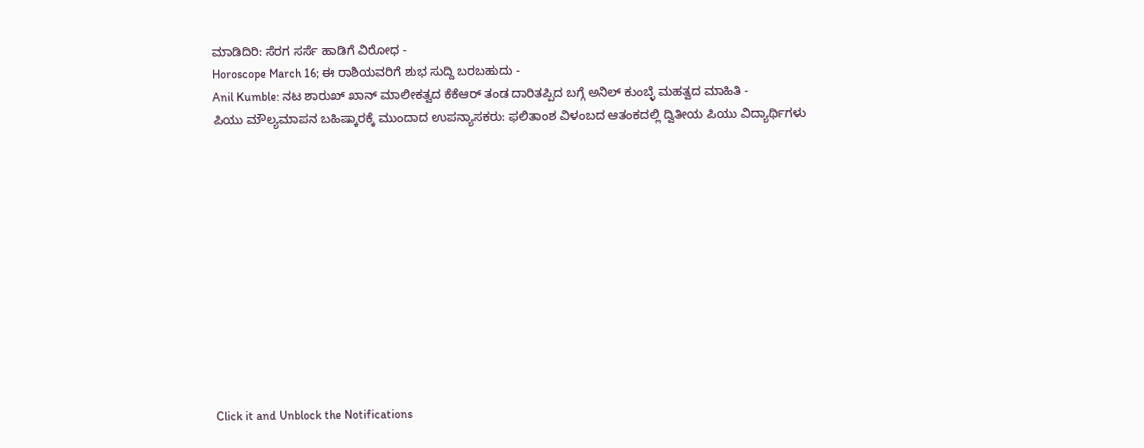ಮಾಡಿದಿರಿ: ಸೆರಗ ಸರ್ಸೆ ಹಾಡಿಗೆ ವಿರೋಧ -
Horoscope March 16; ಈ ರಾಶಿಯವರಿಗೆ ಶುಭ ಸುದ್ದಿ ಬರಬಹುದು -
Anil Kumble: ನಟ ಶಾರುಖ್ ಖಾನ್ ಮಾಲೀಕತ್ವದ ಕೆಕೆಆರ್ ತಂಡ ದಾರಿತಪ್ಪಿದ ಬಗ್ಗೆ ಅನಿಲ್ ಕುಂಬ್ಳೆ ಮಹತ್ವದ ಮಾಹಿತಿ -
ಪಿಯು ಮೌಲ್ಯಮಾಪನ ಬಹಿಷ್ಕಾರಕ್ಕೆ ಮುಂದಾದ ಉಪನ್ಯಾಸಕರು: ಫಲಿತಾಂಶ ವಿಳಂಬದ ಆತಂಕದಲ್ಲಿ ದ್ವಿತೀಯ ಪಿಯು ವಿದ್ಯಾರ್ಥಿಗಳು












Click it and Unblock the Notifications